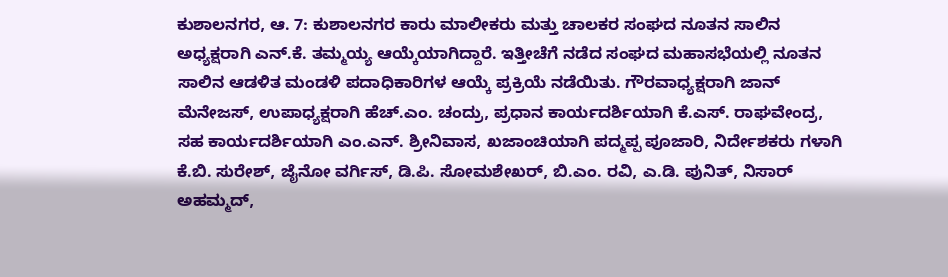ಕುಶಾಲನಗರ, ಆ. 7: ಕುಶಾಲನಗರ ಕಾರು ಮಾಲೀಕರು ಮತ್ತು ಚಾಲಕರ ಸಂಘದ ನೂತನ ಸಾಲಿನ ಅಧ್ಯಕ್ಷರಾಗಿ ಎನ್.ಕೆ. ತಮ್ಮಯ್ಯ ಆಯ್ಕೆಯಾಗಿದ್ದಾರೆ. ಇತ್ತೀಚೆಗೆ ನಡೆದ ಸಂಘದ ಮಹಾಸಭೆಯಲ್ಲಿ ನೂತನ ಸಾಲಿನ ಆಡಳಿತ ಮಂಡಳಿ ಪದಾಧಿಕಾರಿಗಳ ಆಯ್ಕೆ ಪ್ರಕ್ರಿಯೆ ನಡೆಯಿತು. ಗೌರವಾಧ್ಯಕ್ಷರಾಗಿ ಜಾನ್ ಮೆನೇಜಸ್, ಉಪಾಧ್ಯಕ್ಷರಾಗಿ ಹೆಚ್.ಎಂ. ಚಂದ್ರು, ಪ್ರಧಾನ ಕಾರ್ಯದರ್ಶಿಯಾಗಿ ಕೆ.ಎಸ್. ರಾಘವೇಂದ್ರ, ಸಹ ಕಾರ್ಯದರ್ಶಿಯಾಗಿ ಎಂ.ಎನ್. ಶ್ರೀನಿವಾಸ, ಖಜಾಂಚಿಯಾಗಿ ಪದ್ಮಪ್ಪ ಪೂಜಾರಿ, ನಿರ್ದೇಶಕರು ಗಳಾಗಿ ಕೆ.ಬಿ. ಸುರೇಶ್, ಜೈನೋ ವರ್ಗಿಸ್, ಡಿ.ಪಿ. ಸೋಮಶೇಖರ್, ಬಿ.ಎಂ. ರವಿ, ಎ.ಡಿ. ಪುನಿತ್, ನಿಸಾರ್ ಅಹಮ್ಮದ್,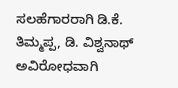ಸಲಹೆಗಾರರಾಗಿ ಡಿ.ಕೆ. ತಿಮ್ಮಪ್ಪ, ಡಿ. ವಿಶ್ವನಾಥ್ ಅವಿರೋಧವಾಗಿ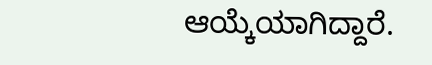ಆಯ್ಕೆಯಾಗಿದ್ದಾರೆ.